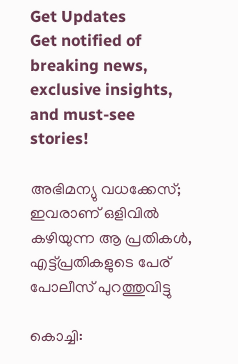Get Updates
Get notified of breaking news, exclusive insights, and must-see stories!

അഭിമന്യു വധക്കേസ്; ഇവരാണ് ഒളിവില്‍ കഴിയുന്ന ആ പ്രതികള്‍, എട്ട്പ്രതികളുടെ പേര് പോലീസ് പുറത്തുവിട്ടു

കൊച്ചി: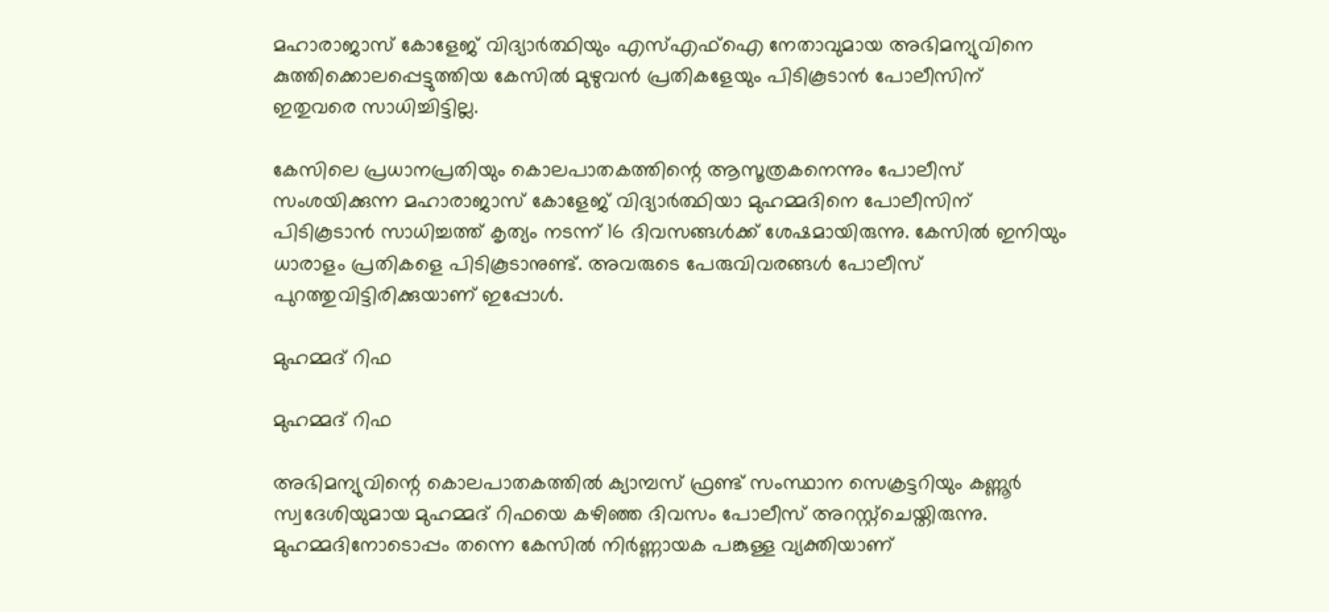മഹാരാജാസ് കോളേജ് വിദ്യാര്‍ത്ഥിയും എസ്എഫ്‌ഐ നേതാവുമായ അഭിമന്യുവിനെ കുത്തിക്കൊലപ്പെട്ടുത്തിയ കേസില്‍ മുഴുവന്‍ പ്രതികളേയും പിടികൂടാന്‍ പോലീസിന് ഇതുവരെ സാധിച്ചിട്ടില്ല.

കേസിലെ പ്രധാനപ്രതിയും കൊലപാതകത്തിന്റെ ആസൂത്രകനെന്നും പോലീസ് സംശയിക്കുന്ന മഹാരാജാസ് കോളേജ് വിദ്യാര്‍ത്ഥിയാ മുഹമ്മദിനെ പോലീസിന് പിടികൂടാന്‍ സാധിച്ചത്ത് കൃത്യം നടന്ന് 16 ദിവസങ്ങള്‍ക്ക് ശേഷമായിരുന്നു. കേസില്‍ ഇനിയും ധാരാളം പ്രതികളെ പിടികൂടാനുണ്ട്. അവരുടെ പേരുവിവരങ്ങള്‍ പോലീസ് പുറത്തുവിട്ടിരിക്കുയാണ് ഇപ്പോള്‍.

മുഹമ്മദ് റിഫ

മുഹമ്മദ് റിഫ

അഭിമന്യുവിന്റെ കൊലപാതകത്തില്‍ ക്യാമ്പസ് ഫ്രണ്ട് സംസ്ഥാന സെക്രട്ടറിയും കണ്ണൂര്‍ സ്വദേശിയുമായ മുഹമ്മദ് റിഫയെ കഴിഞ്ഞ ദിവസം പോലീസ് അറസ്റ്റ്‌ചെയ്തിരുന്നു. മുഹമ്മദിനോടൊപ്പം തന്നെ കേസില്‍ നിര്‍ണ്ണായക പങ്കുള്ള വ്യക്തിയാണ്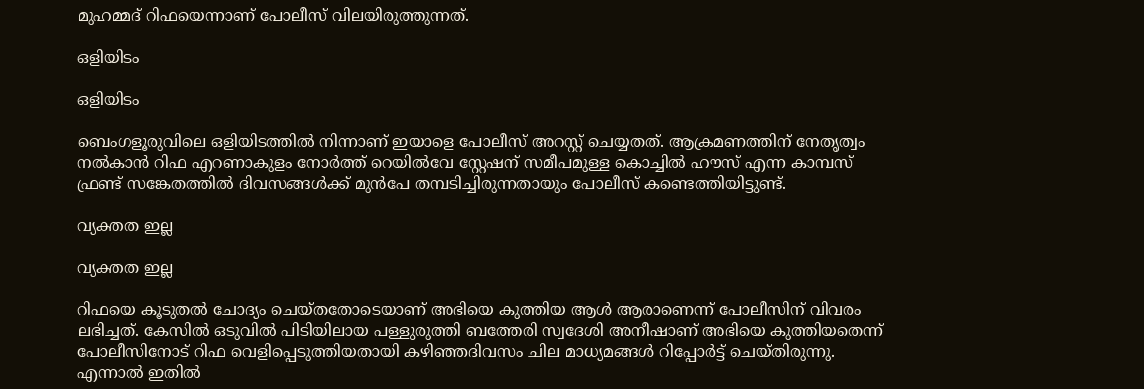മുഹമ്മദ് റിഫയെന്നാണ് പോലീസ് വിലയിരുത്തുന്നത്.

ഒളിയിടം

ഒളിയിടം

ബെംഗളൂരുവിലെ ഒളിയിടത്തില്‍ നിന്നാണ് ഇയാളെ പോലീസ് അറസ്റ്റ് ചെയ്യതത്. ആക്രമണത്തിന് നേതൃത്വം നല്‍കാന്‍ റിഫ എറണാകുളം നോര്‍ത്ത് റെയില്‍വേ സ്റ്റേഷന് സമീപമുള്ള കൊച്ചില്‍ ഹൗസ് എന്ന കാമ്പസ് ഫ്രണ്ട് സങ്കേതത്തില്‍ ദിവസങ്ങള്‍ക്ക് മുന്‍പേ തമ്പടിച്ചിരുന്നതായും പോലീസ് കണ്ടെത്തിയിട്ടുണ്ട്.

വ്യക്തത ഇല്ല

വ്യക്തത ഇല്ല

റിഫയെ കൂടുതല്‍ ചോദ്യം ചെയ്തതോടെയാണ് അഭിയെ കുത്തിയ ആള്‍ ആരാണെന്ന് പോലീസിന് വിവരം ലഭിച്ചത്. കേസില്‍ ഒടുവില്‍ പിടിയിലായ പള്ളുരുത്തി ബത്തേരി സ്വദേശി അനീഷാണ് അഭിയെ കുത്തിയതെന്ന് പോലീസിനോട് റിഫ വെളിപ്പെടുത്തിയതായി കഴിഞ്ഞദിവസം ചില മാധ്യമങ്ങള്‍ റിപ്പോര്‍ട്ട് ചെയ്തിരുന്നു. എന്നാല്‍ ഇതില്‍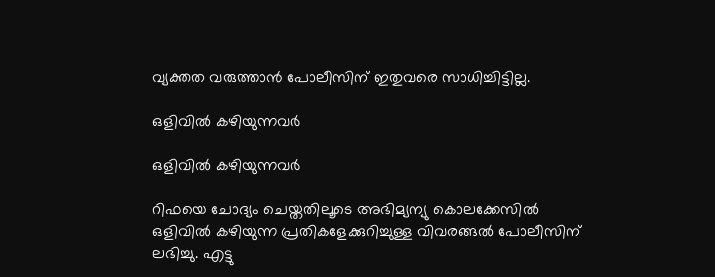വ്യക്തത വരുത്താന്‍ പോലീസിന് ഇതുവരെ സാധിച്ചിട്ടില്ല.

ഒളിവില്‍ കഴിയുന്നവര്‍

ഒളിവില്‍ കഴിയുന്നവര്‍

റിഫയെ ചോദ്യം ചെയ്തതിലൂടെ അഭിമ്യന്യു കൊലക്കേസില്‍ ഒളിവില്‍ കഴിയുന്ന പ്രതികളേക്കുറിച്ചുള്ള വിവരങ്ങല്‍ പോലീസിന് ലഭിച്ചു. എട്ടു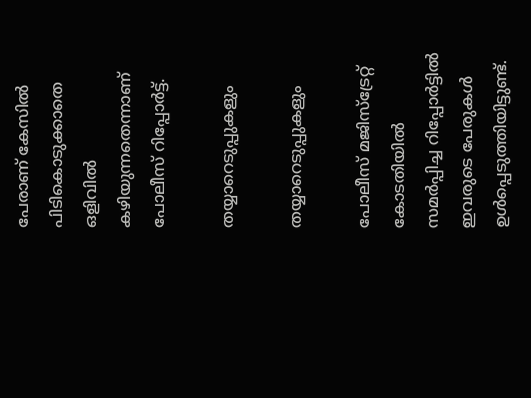പേരാണ് കേസില്‍ പിടികൊടുക്കാതെ ഒളിവില്‍ കഴിയുന്നതെന്നാണ് പോലീസ് റിപ്പോര്‍ട്ട്.

തയ്യാറെടുപ്പുകളും

തയ്യാറെടുപ്പുകളും

പോലീസ് മജിസ്‌ട്രേറ്റ് കോടതിയില്‍ സമര്‍പ്പിച്ച റിപ്പോര്‍ട്ടില്‍ ഇവരുടെ പേരുകള്‍ ഉള്‍പ്പെടുത്തിയിട്ടുണ്ട്.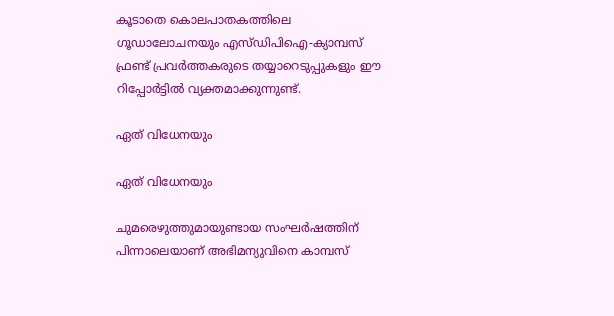കൂടാതെ കൊലപാതകത്തിലെ ഗൂഡാലോചനയും എസ്ഡിപിഐ-ക്യാമ്പസ് ഫ്രണ്ട് പ്രവര്‍ത്തകരുടെ തയ്യാറെടുപ്പുകളും ഈ റിപ്പോര്‍ട്ടില്‍ വ്യക്തമാക്കുന്നുണ്ട്.

ഏത് വിധേനയും

ഏത് വിധേനയും

ചുമരെഴുത്തുമായുണ്ടായ സംഘര്‍ഷത്തിന് പിന്നാലെയാണ് അഭിമന്യുവിനെ കാമ്പസ്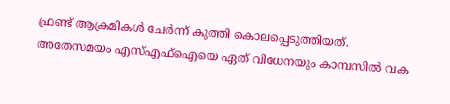ഫ്രണ്ട് ആക്രമികള്‍ ചേര്‍ന്ന് കുത്തി കൊലപ്പെടുത്തിയത്. അതേസമയം എസ്എഫ്‌ഐയെ ഏത് വിധേനയും കാമ്പസില്‍ വക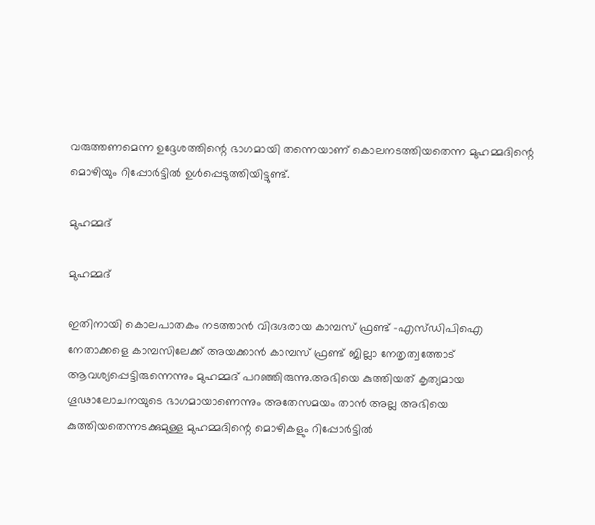വരുത്തണമെന്ന ഉദ്ദേശത്തിന്റെ ഭാഗമായി തന്നെയാണ് കൊലനടത്തിയതെന്ന മുഹമ്മദിന്റെ മൊഴിയും റിപ്പോര്‍ട്ടില്‍ ഉള്‍പ്പെടുത്തിയിട്ടുണ്ട്.

മുഹമ്മദ്

മുഹമ്മദ്

ഇതിനായി കൊലപാതകം നടത്താന്‍ വിദഗ്ദരായ കാമ്പസ് ഫ്രണ്ട് -എസ്ഡിപിഐ നേതാക്കളെ കാമ്പസിലേക്ക് അയക്കാന്‍ കാമ്പസ് ഫ്രണ്ട് ജില്ലാ നേതൃത്വത്തോട് ആവശ്യപ്പെട്ടിരുന്നെന്നും മുഹമ്മദ് പറഞ്ഞിരുന്നു.അഭിയെ കുത്തിയത് കൃത്യമായ ഗൂഢാലോചനയുടെ ഭാഗമായാണെന്നും അതേസമയം താന്‍ അല്ല അഭിയെ കുത്തിയതെന്നടക്കുമുള്ള മുഹമ്മദിന്റെ മൊഴികളും റിപ്പോര്‍ട്ടില്‍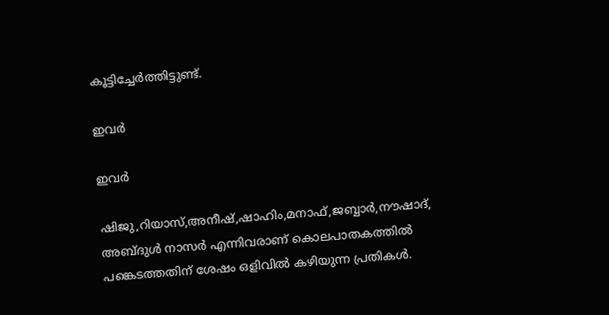കൂട്ടിച്ചേര്‍ത്തിട്ടുണ്ട്.

ഇവര്‍

ഇവര്‍

ഷിജു,റിയാസ്,അനീഷ്,ഷാഹിം,മനാഫ്,ജബ്ബാര്‍,നൗഷാദ്, അബ്ദുള്‍ നാസര്‍ എന്നിവരാണ് കൊലപാതകത്തില്‍ പങ്കെടത്തതിന് ശേഷം ഒളിവില്‍ കഴിയുന്ന പ്രതികള്‍.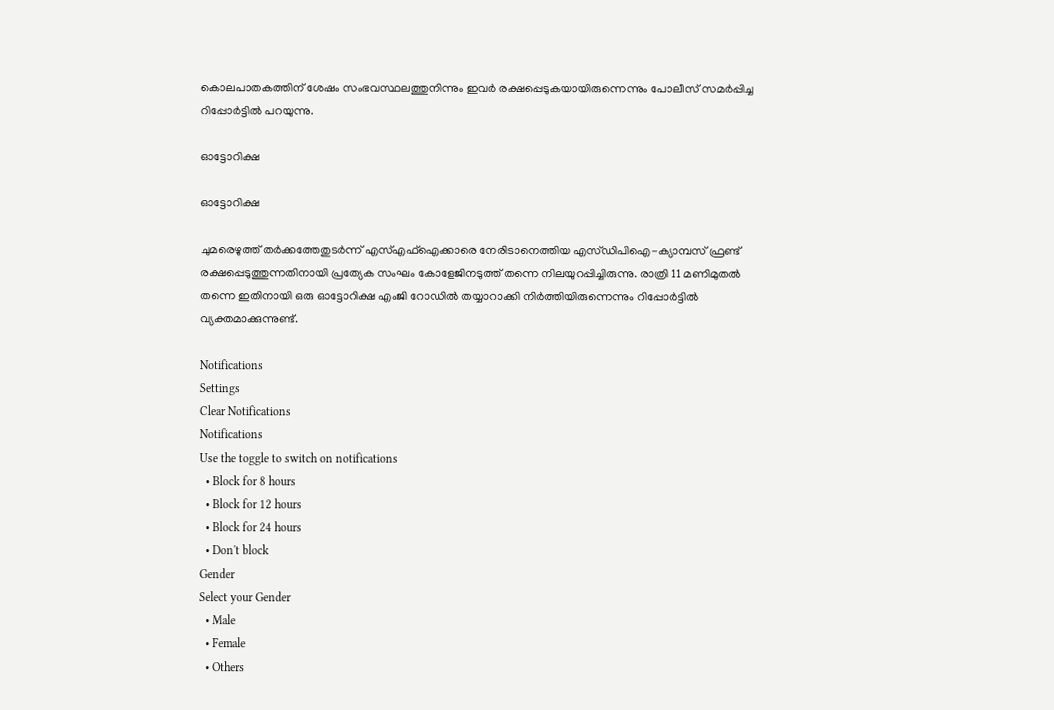കൊലപാതകത്തിന് ശേഷം സംഭവസ്ഥലത്തുനിന്നും ഇവര്‍ രക്ഷപ്പെടുകയായിരുന്നെന്നും പോലീസ് സമര്‍പ്പിച്ച റിപ്പോര്‍ട്ടില്‍ പറയുന്നു.

ഓട്ടോറിക്ഷ

ഓട്ടോറിക്ഷ

ചുമരെഴുത്ത് തര്‍ക്കത്തേതുടര്‍ന്ന് എസ്എഫ്‌ഐക്കാരെ നേരിടാനെത്തിയ എസ്ഡിപിഐ-ക്യാമ്പസ് ഫ്രണ്ട് രക്ഷപ്പെടുത്തുന്നതിനായി പ്രത്യേക സംഘം കോളേജിനടുത്ത് തന്നെ നിലയുറപ്പിച്ചിരുന്നു. രാത്രി 11 മണിമുതല്‍ തന്നെ ഇതിനായി ഒരു ഓട്ടോറിക്ഷ എംജി റോഡില്‍ തയ്യാറാക്കി നിര്‍ത്തിയിരുന്നെന്നും റിപ്പോര്‍ട്ടില്‍ വ്യക്തമാക്കുന്നുണ്ട്.

Notifications
Settings
Clear Notifications
Notifications
Use the toggle to switch on notifications
  • Block for 8 hours
  • Block for 12 hours
  • Block for 24 hours
  • Don't block
Gender
Select your Gender
  • Male
  • Female
  • Others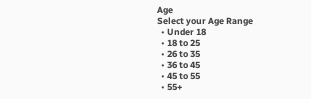Age
Select your Age Range
  • Under 18
  • 18 to 25
  • 26 to 35
  • 36 to 45
  • 45 to 55
  • 55+